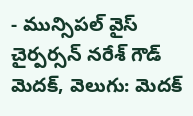- మున్సిపల్ వైస్ చైర్పర్సన్ నరేశ్ గౌడ్
మెదక్, వెలుగు: మెదక్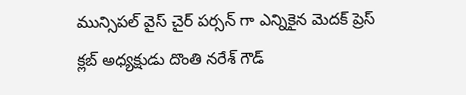మున్సిపల్ వైస్ చైర్ పర్సన్ గా ఎన్నికైన మెదక్ ప్రెస్ క్లబ్ అధ్యక్షుడు దొంతి నరేశ్ గౌడ్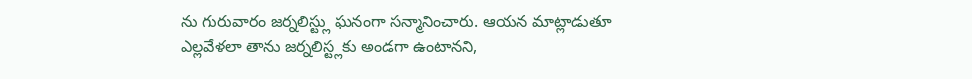ను గురువారం జర్నలిస్ట్లు ఘనంగా సన్మానించారు. ఆయన మాట్లాడుతూ ఎల్లవేళలా తాను జర్నలిస్ట్లకు అండగా ఉంటానని,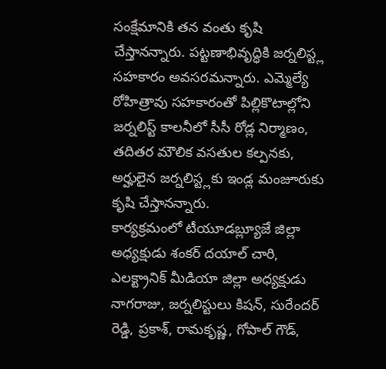సంక్షేమానికి తన వంతు కృషి చేస్తానన్నారు. పట్టణాభివృద్ధికి జర్నలిస్ట్ల సహకారం అవసరమన్నారు. ఎమ్మెల్యే రోహిత్రావు సహకారంతో పిల్లికొటాల్లోని జర్నలిస్ట్ కాలనీలో సీసీ రోడ్ల నిర్మాణం, తదితర మౌలిక వసతుల కల్పనకు, అర్హులైన జర్నలిస్ట్లకు ఇండ్ల మంజూరుకు కృషి చేస్తానన్నారు.
కార్యక్రమంలో టీయూడబ్ల్యూజే జిల్లా అధ్యక్షుడు శంకర్ దయాల్ చారి, ఎలక్ట్రానిక్ మీడియా జిల్లా అధ్యక్షుడు నాగరాజు, జర్నలిస్టులు కిషన్, సురేందర్ రెడ్డి, ప్రకాశ్, రామకృష్ణ, గోపాల్ గౌడ్,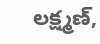లక్ష్మణ్,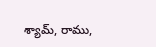శ్యామ్, రాము,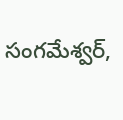సంగమేశ్వర్,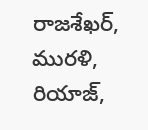రాజశేఖర్, మురళి, రియాజ్,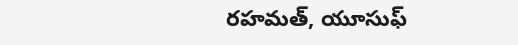రహమత్, యూసుఫ్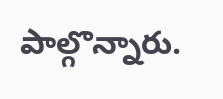పాల్గొన్నారు.